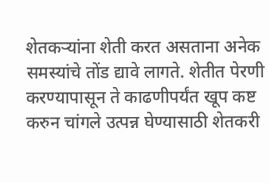शेतकऱ्यांना शेती करत असताना अनेक समस्यांचे तोंड द्यावे लागते. शेतीत पेरणी करण्यापासून ते काढणीपर्यंत खूप कष्ट करुन चांगले उत्पन्न घेण्यासाठी शेतकरी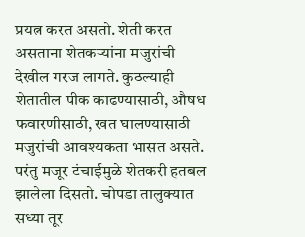प्रयत्न करत असतो. शेती करत असताना शेतकऱ्यांना मजुरांची देखील गरज लागते. कुठल्याही शेतातील पीक काढण्यासाठी, औषध फवारणीसाठी, खत घालण्यासाठी मजुरांची आवश्यकता भासत असते. परंतु मजूर टंचाईमुळे शेतकरी हतबल झालेला दिसतो. चोपडा तालुक्यात सध्या तूर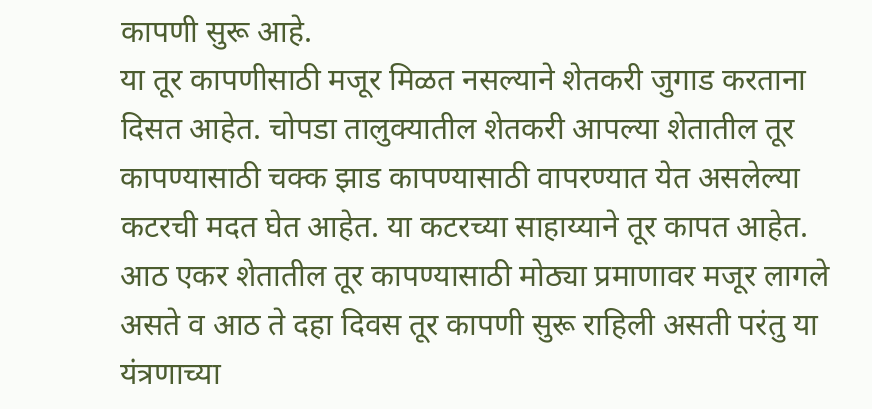कापणी सुरू आहे.
या तूर कापणीसाठी मजूर मिळत नसल्याने शेतकरी जुगाड करताना दिसत आहेत. चोपडा तालुक्यातील शेतकरी आपल्या शेतातील तूर कापण्यासाठी चक्क झाड कापण्यासाठी वापरण्यात येत असलेल्या कटरची मदत घेत आहेत. या कटरच्या साहाय्याने तूर कापत आहेत. आठ एकर शेतातील तूर कापण्यासाठी मोठ्या प्रमाणावर मजूर लागले असते व आठ ते दहा दिवस तूर कापणी सुरू राहिली असती परंतु या यंत्रणाच्या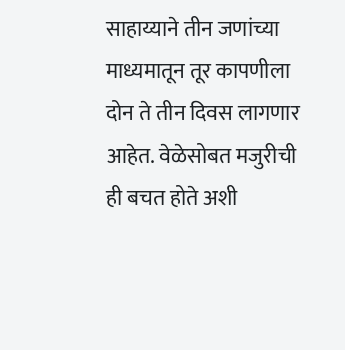साहाय्याने तीन जणांच्या माध्यमातून तूर कापणीला दोन ते तीन दिवस लागणार आहेत. वेळेसोबत मजुरीची ही बचत होते अशी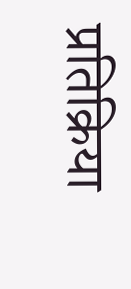प्रतिक्रिया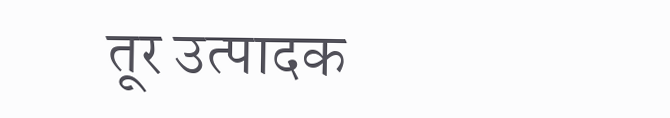तूर उत्पादक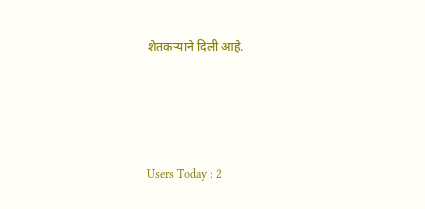शेतकऱ्याने दिली आहे.




Users Today : 2